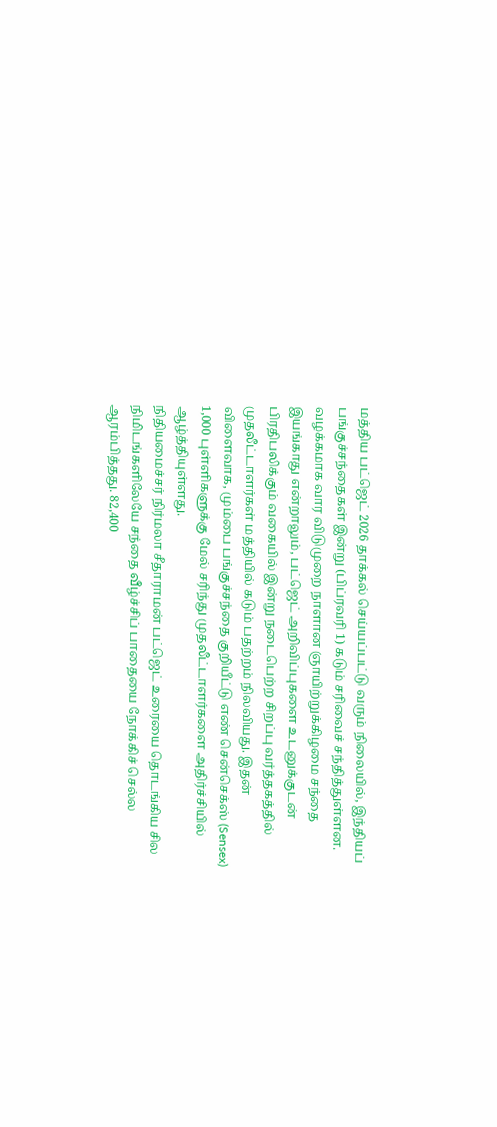மத்திய பட்ஜெட் 2026 தாக்கல் செய்யப்பட்டு வரும் நிலையில், இந்தியப் பங்குச்சந்தைகள் இன்று (பிப்ரவரி 1) கடும் சரிவைச் சந்தித்துள்ளன. வழக்கமாக வார விடுமுறை நாளான ஞாயிற்றுக்கிழமை சந்தை இயங்காது என்றாலும், பட்ஜெட் அறிவிப்புகளை உடனுக்குடன் பிரதிபலிக்கும் வகையில் இன்று நடைபெற்ற சிறப்பு வர்த்தகத்தில் முதலீட்டாளர்கள் மத்தியில் கடும் பதற்றம் நிலவியது. இதன் விளைவாக, மும்பை பங்குச்சந்தை குறியீட்டு எண் சென்செக்ஸ் (Sensex) 1,000 புள்ளிகளுக்கு மேல் சரிந்து முதலீட்டாளர்களை அதிர்ச்சியில் ஆழ்த்தியுள்ளது.
நிதியமைச்சர் நிர்மலா சீதாராமன் பட்ஜெட் உரையை தொடங்கிய சில நிமிடங்களிலேயே சந்தை வீழ்ச்சிப் பாதையை நோக்கிச் செல்ல ஆரம்பித்தது. 82,400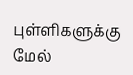புள்ளிகளுக்கு மேல்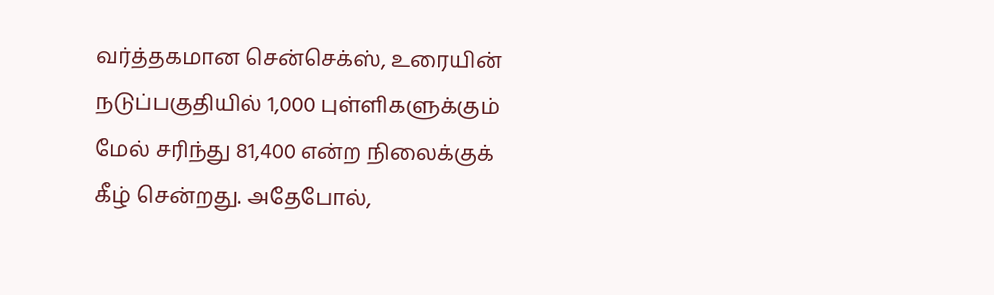வர்த்தகமான சென்செக்ஸ், உரையின் நடுப்பகுதியில் 1,000 புள்ளிகளுக்கும் மேல் சரிந்து 81,400 என்ற நிலைக்குக் கீழ் சென்றது. அதேபோல்,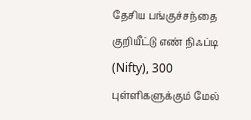தேசிய பங்குச்சந்தை குறியீட்டு எண் நிஃப்டி (Nifty), 300 புள்ளிகளுக்கும் மேல்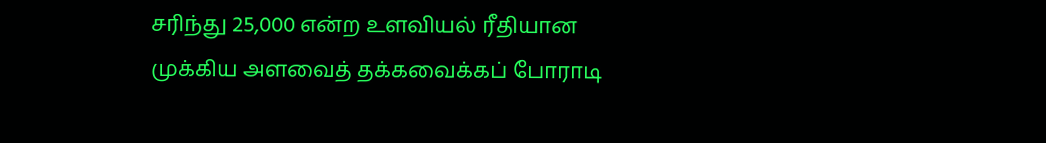சரிந்து 25,000 என்ற உளவியல் ரீதியான முக்கிய அளவைத் தக்கவைக்கப் போராடி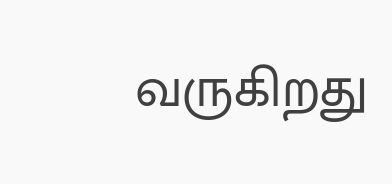வருகிறது